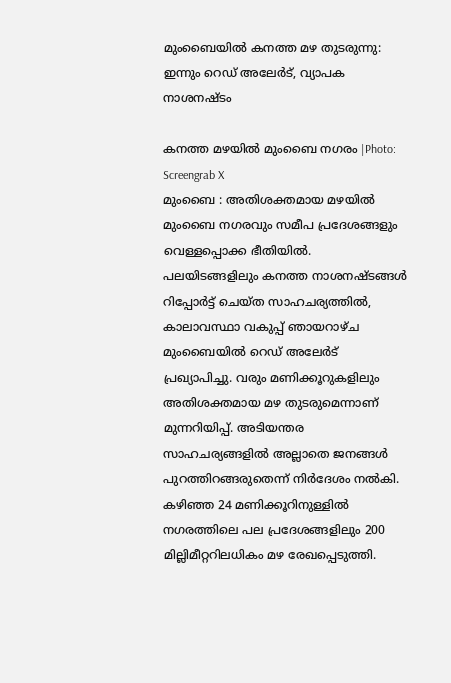മുംബൈയിൽ കനത്ത മഴ തുടരുന്നു: ഇന്നും റെഡ് അലേർട്, വ്യാപക നാശനഷ്ടം

കനത്ത മഴയിൽ മുംബൈ നഗരം |Photo: Screengrab X
മുംബൈ : അതിശക്തമായ മഴയിൽ മുംബൈ നഗരവും സമീപ പ്രദേശങ്ങളും വെള്ളപ്പൊക്ക ഭീതിയിൽ. പലയിടങ്ങളിലും കനത്ത നാശനഷ്ടങ്ങൾ റിപ്പോർട്ട് ചെയ്ത സാഹചര്യത്തിൽ, കാലാവസ്ഥാ വകുപ്പ് ഞായറാഴ്ച മുംബൈയിൽ റെഡ് അലേർട് പ്രഖ്യാപിച്ചു. വരും മണിക്കൂറുകളിലും അതിശക്തമായ മഴ തുടരുമെന്നാണ് മുന്നറിയിപ്പ്. അടിയന്തര സാഹചര്യങ്ങളിൽ അല്ലാതെ ജനങ്ങൾ പുറത്തിറങ്ങരുതെന്ന് നിർദേശം നൽകി. കഴിഞ്ഞ 24 മണിക്കൂറിനുള്ളിൽ നഗരത്തിലെ പല പ്രദേശങ്ങളിലും 200 മില്ലിമീറ്ററിലധികം മഴ രേഖപ്പെടുത്തി.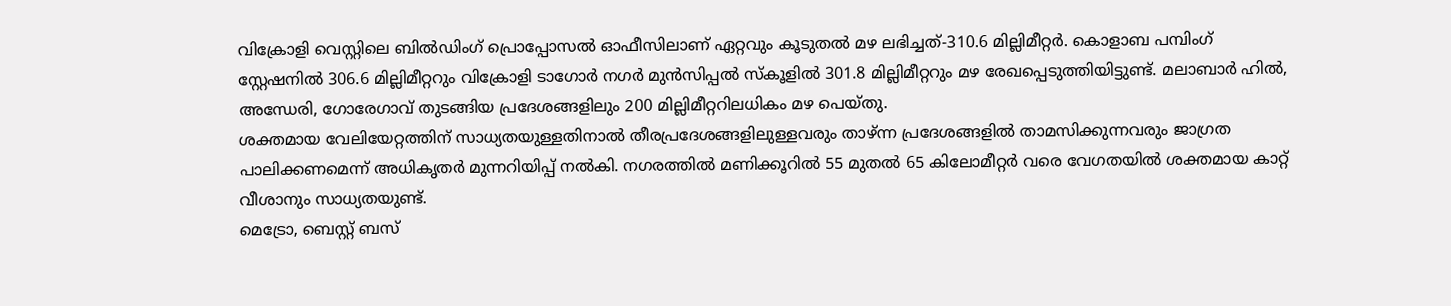വിക്രോളി വെസ്റ്റിലെ ബിൽഡിംഗ് പ്രൊപ്പോസൽ ഓഫീസിലാണ് ഏറ്റവും കൂടുതൽ മഴ ലഭിച്ചത്-310.6 മില്ലിമീറ്റർ. കൊളാബ പമ്പിംഗ് സ്റ്റേഷനിൽ 306.6 മില്ലിമീറ്ററും വിക്രോളി ടാഗോർ നഗർ മുൻസിപ്പൽ സ്കൂളിൽ 301.8 മില്ലിമീറ്ററും മഴ രേഖപ്പെടുത്തിയിട്ടുണ്ട്. മലാബാർ ഹിൽ, അന്ധേരി, ഗോരേഗാവ് തുടങ്ങിയ പ്രദേശങ്ങളിലും 200 മില്ലിമീറ്ററിലധികം മഴ പെയ്തു.
ശക്തമായ വേലിയേറ്റത്തിന് സാധ്യതയുള്ളതിനാൽ തീരപ്രദേശങ്ങളിലുള്ളവരും താഴ്ന്ന പ്രദേശങ്ങളിൽ താമസിക്കുന്നവരും ജാഗ്രത പാലിക്കണമെന്ന് അധികൃതർ മുന്നറിയിപ്പ് നൽകി. നഗരത്തിൽ മണിക്കൂറിൽ 55 മുതൽ 65 കിലോമീറ്റർ വരെ വേഗതയിൽ ശക്തമായ കാറ്റ് വീശാനും സാധ്യതയുണ്ട്.
മെട്രോ, ബെസ്റ്റ് ബസ്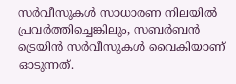സർവീസുകൾ സാധാരണ നിലയിൽ പ്രവർത്തിച്ചെങ്കിലും, സബർബൻ ട്രെയിൻ സർവീസുകൾ വൈകിയാണ് ഓടുന്നത്.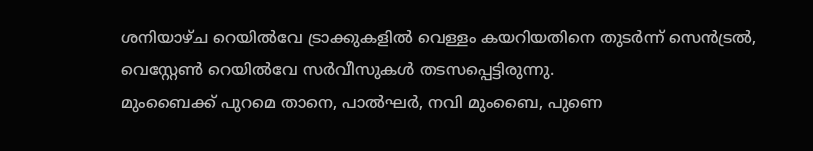ശനിയാഴ്ച റെയിൽവേ ട്രാക്കുകളിൽ വെള്ളം കയറിയതിനെ തുടർന്ന് സെൻട്രൽ, വെസ്റ്റേൺ റെയിൽവേ സർവീസുകൾ തടസപ്പെട്ടിരുന്നു.
മുംബൈക്ക് പുറമെ താനെ, പാൽഘർ, നവി മുംബൈ, പുണെ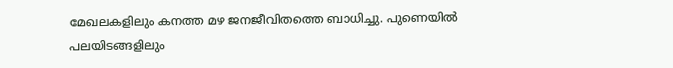മേഖലകളിലും കനത്ത മഴ ജനജീവിതത്തെ ബാധിച്ചു. പുണെയിൽ പലയിടങ്ങളിലും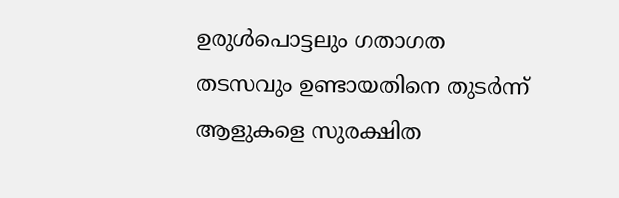ഉരുൾപൊട്ടലും ഗതാഗത തടസവും ഉണ്ടായതിനെ തുടർന്ന് ആളുകളെ സുരക്ഷിത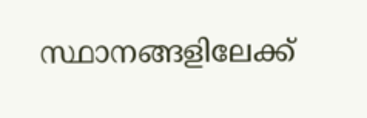സ്ഥാനങ്ങളിലേക്ക്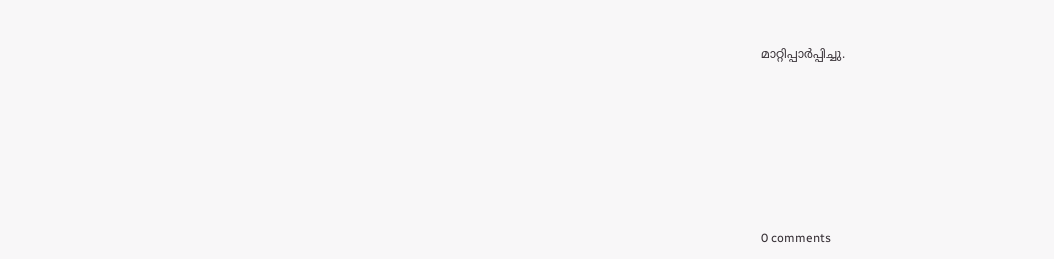മാറ്റിപ്പാർപ്പിച്ചു.









0 comments